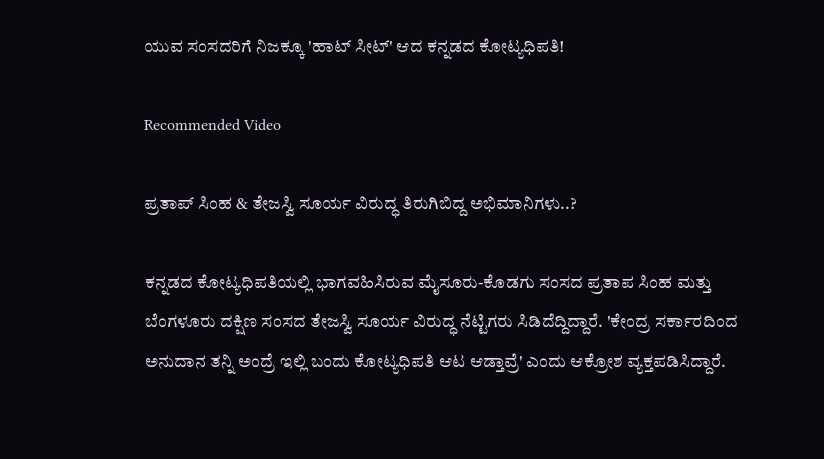ಯುವ ಸಂಸದರಿಗೆ ನಿಜಕ್ಕೂ 'ಹಾಟ್ ಸೀಟ್‌' ಆದ ಕನ್ನಡದ ಕೋಟ್ಯಧಿಪತಿ!

Recommended Video

ಪ್ರತಾಪ್ ಸಿಂಹ & ತೇಜಸ್ವಿ ಸೂರ್ಯ ವಿರುದ್ಧ ತಿರುಗಿಬಿದ್ದ ಅಭಿಮಾನಿಗಳು..?

ಕನ್ನಡದ ಕೋಟ್ಯಧಿಪತಿಯಲ್ಲಿ ಭಾಗವಹಿಸಿರುವ ಮೈಸೂರು-ಕೊಡಗು ಸಂಸದ ಪ್ರತಾಪ ಸಿಂಹ ಮತ್ತು ಬೆಂಗಳೂರು ದಕ್ಷಿಣ ಸಂಸದ ತೇಜಸ್ವಿ ಸೂರ್ಯ ವಿರುದ್ಧ ನೆಟ್ಟಿಗರು ಸಿಡಿದೆದ್ದಿದ್ದಾರೆ. 'ಕೇಂದ್ರ ಸರ್ಕಾರದಿಂದ ಅನುದಾನ ತನ್ನಿ ಅಂದ್ರೆ ಇಲ್ಲಿ ಬಂದು ಕೋಟ್ಯಧಿಪತಿ ಆಟ ಆಡ್ತಾವ್ರೆ' ಎಂದು ಆಕ್ರೋಶ ವ್ಯಕ್ತಪಡಿಸಿದ್ದಾರೆ.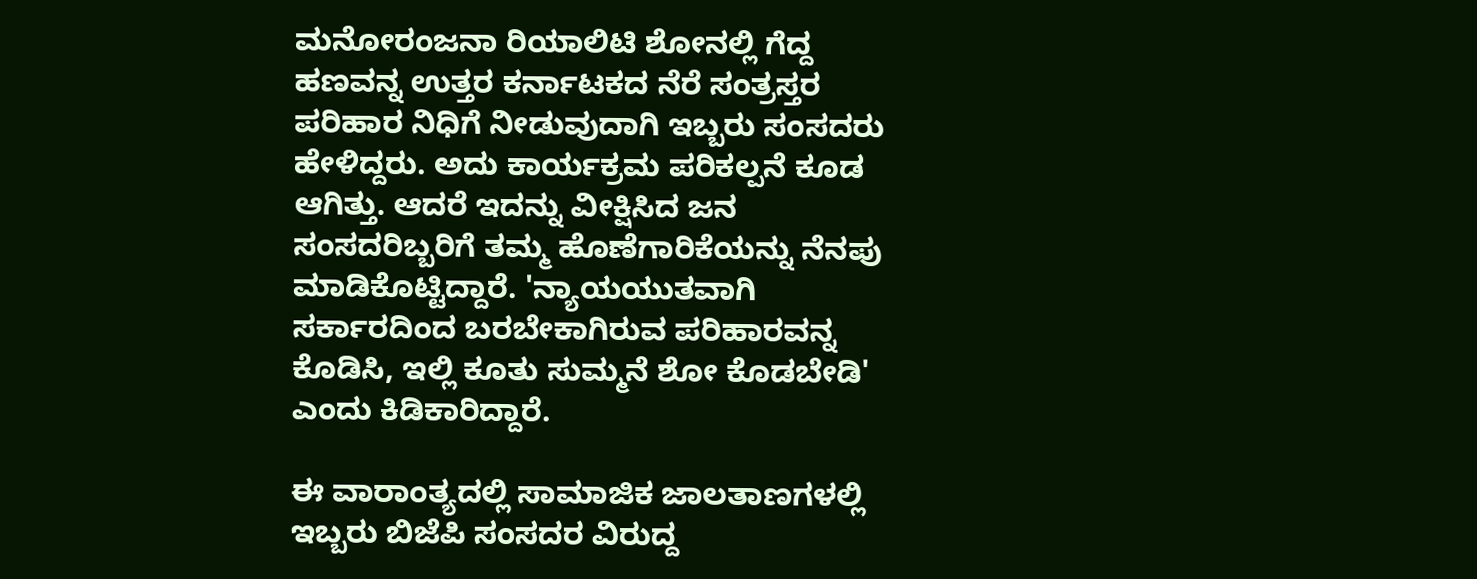ಮನೋರಂಜನಾ ರಿಯಾಲಿಟಿ ಶೋನಲ್ಲಿ ಗೆದ್ದ ಹಣವನ್ನ ಉತ್ತರ ಕರ್ನಾಟಕದ ನೆರೆ ಸಂತ್ರಸ್ತರ ಪರಿಹಾರ ನಿಧಿಗೆ ನೀಡುವುದಾಗಿ ಇಬ್ಬರು ಸಂಸದರು ಹೇಳಿದ್ದರು. ಅದು ಕಾರ್ಯಕ್ರಮ ಪರಿಕಲ್ಪನೆ ಕೂಡ ಆಗಿತ್ತು. ಆದರೆ ಇದನ್ನು ವೀಕ್ಷಿಸಿದ ಜನ ಸಂಸದರಿಬ್ಬರಿಗೆ ತಮ್ಮ ಹೊಣೆಗಾರಿಕೆಯನ್ನು ನೆನಪು ಮಾಡಿಕೊಟ್ಟಿದ್ದಾರೆ. 'ನ್ಯಾಯಯುತವಾಗಿ ಸರ್ಕಾರದಿಂದ ಬರಬೇಕಾಗಿರುವ ಪರಿಹಾರವನ್ನ ಕೊಡಿಸಿ, ಇಲ್ಲಿ ಕೂತು ಸುಮ್ಮನೆ ಶೋ ಕೊಡಬೇಡಿ' ಎಂದು ಕಿಡಿಕಾರಿದ್ದಾರೆ.

ಈ ವಾರಾಂತ್ಯದಲ್ಲಿ ಸಾಮಾಜಿಕ ಜಾಲತಾಣಗಳಲ್ಲಿ ಇಬ್ಬರು ಬಿಜೆಪಿ ಸಂಸದರ ವಿರುದ್ದ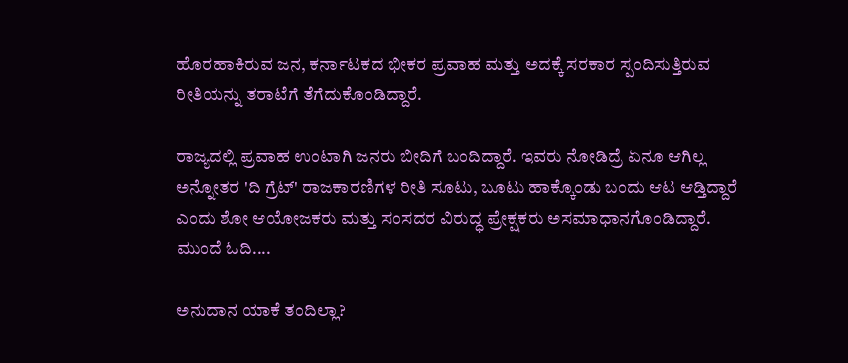ಹೊರಹಾಕಿರುವ ಜನ, ಕರ್ನಾಟಕದ ಭೀಕರ ಪ್ರವಾಹ ಮತ್ತು ಅದಕ್ಕೆ ಸರಕಾರ ಸ್ಪಂದಿಸುತ್ತಿರುವ ರೀತಿಯನ್ನು ತರಾಟೆಗೆ ತೆಗೆದುಕೊಂಡಿದ್ದಾರೆ.

ರಾಜ್ಯದಲ್ಲಿ ಪ್ರವಾಹ ಉಂಟಾಗಿ ಜನರು ಬೀದಿಗೆ ಬಂದಿದ್ದಾರೆ. ಇವರು ನೋಡಿದ್ರೆ ಏನೂ ಆಗಿಲ್ಲ ಅನ್ನೋತರ 'ದಿ ಗ್ರೆಟ್' ರಾಜಕಾರಣಿಗಳ ರೀತಿ ಸೂಟು, ಬೂಟು ಹಾಕ್ಕೊಂಡು ಬಂದು ಆಟ ಆಡ್ತಿದ್ದಾರೆ ಎಂದು ಶೋ ಆಯೋಜಕರು ಮತ್ತು ಸಂಸದರ ವಿರುದ್ಧ ಪ್ರೇಕ್ಷಕರು ಅಸಮಾಧಾನಗೊಂಡಿದ್ದಾರೆ. ಮುಂದೆ ಓದಿ....

ಅನುದಾನ ಯಾಕೆ ತಂದಿಲ್ಲಾ?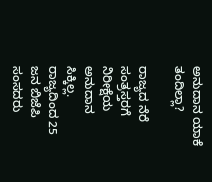ಅನುದಾನ ಯಾಕೆ ತಂದಿಲ್ಲಾ?

ರಾಜ್ಯದ ನೆರೆ ಸಂತ್ರಸ್ತರಗೆ ನಿರೀಕ್ಷೆಯ ಅನುದಾನ ಸಿಕ್ಕಿಲ್ಲ. ರಾಜ್ಯದಿಂದ 25 ಜನ ಬಿಜೆಪಿ ಸಂಸದರು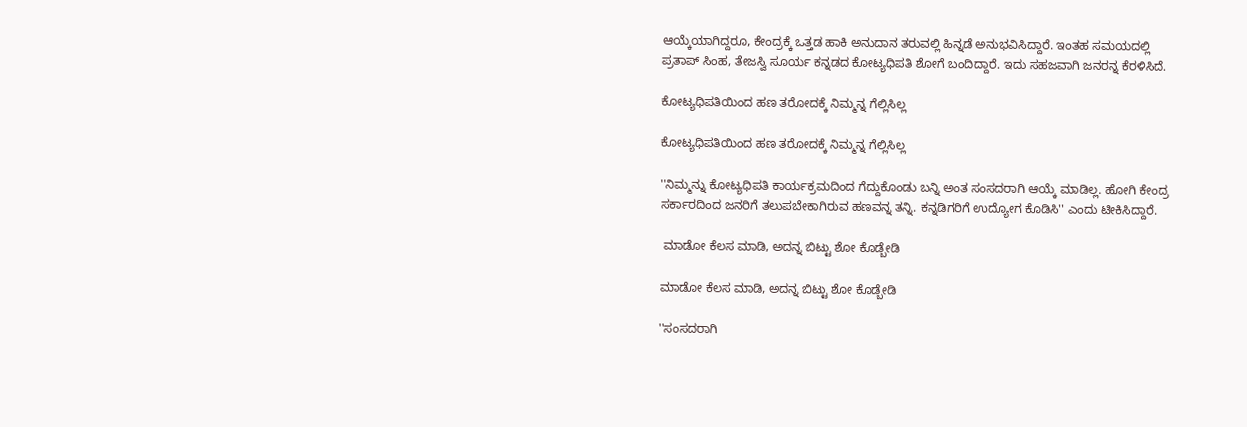ಆಯ್ಕೆಯಾಗಿದ್ದರೂ, ಕೇಂದ್ರಕ್ಕೆ ಒತ್ತಡ ಹಾಕಿ ಅನುದಾನ ತರುವಲ್ಲಿ ಹಿನ್ನಡೆ ಅನುಭವಿಸಿದ್ದಾರೆ. ಇಂತಹ ಸಮಯದಲ್ಲಿ ಪ್ರತಾಪ್ ಸಿಂಹ, ತೇಜಸ್ವಿ ಸೂರ್ಯ ಕನ್ನಡದ ಕೋಟ್ಯಧಿಪತಿ ಶೋಗೆ ಬಂದಿದ್ದಾರೆ. ಇದು ಸಹಜವಾಗಿ ಜನರನ್ನ ಕೆರಳಿಸಿದೆ.

ಕೋಟ್ಯಧಿಪತಿಯಿಂದ ಹಣ ತರೋದಕ್ಕೆ ನಿಮ್ಮನ್ನ ಗೆಲ್ಲಿಸಿಲ್ಲ

ಕೋಟ್ಯಧಿಪತಿಯಿಂದ ಹಣ ತರೋದಕ್ಕೆ ನಿಮ್ಮನ್ನ ಗೆಲ್ಲಿಸಿಲ್ಲ

''ನಿಮ್ಮನ್ನು ಕೋಟ್ಯಧಿಪತಿ ಕಾರ್ಯಕ್ರಮದಿಂದ ಗೆದ್ದುಕೊಂಡು ಬನ್ನಿ ಅಂತ ಸಂಸದರಾಗಿ ಆಯ್ಕೆ ಮಾಡಿಲ್ಲ. ಹೋಗಿ ಕೇಂದ್ರ ಸರ್ಕಾರದಿಂದ ಜನರಿಗೆ ತಲುಪಬೇಕಾಗಿರುವ ಹಣವನ್ನ ತನ್ನಿ. ಕನ್ನಡಿಗರಿಗೆ ಉದ್ಯೋಗ ಕೊಡಿಸಿ'' ಎಂದು ಟೀಕಿಸಿದ್ದಾರೆ.

 ಮಾಡೋ ಕೆಲಸ ಮಾಡಿ, ಅದನ್ನ ಬಿಟ್ಟು ಶೋ ಕೊಡ್ಬೇಡಿ

ಮಾಡೋ ಕೆಲಸ ಮಾಡಿ, ಅದನ್ನ ಬಿಟ್ಟು ಶೋ ಕೊಡ್ಬೇಡಿ

''ಸಂಸದರಾಗಿ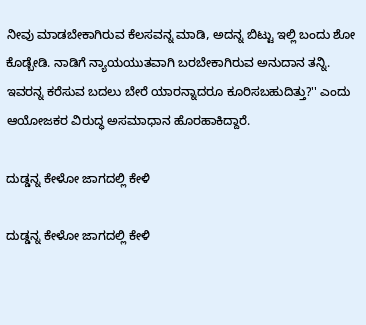ನೀವು ಮಾಡಬೇಕಾಗಿರುವ ಕೆಲಸವನ್ನ ಮಾಡಿ, ಅದನ್ನ ಬಿಟ್ಟು ಇಲ್ಲಿ ಬಂದು ಶೋ ಕೊಡ್ಬೇಡಿ. ನಾಡಿಗೆ ನ್ಯಾಯಯುತವಾಗಿ ಬರಬೇಕಾಗಿರುವ ಅನುದಾನ ತನ್ನಿ. ಇವರನ್ನ ಕರೆಸುವ ಬದಲು ಬೇರೆ ಯಾರನ್ನಾದರೂ ಕೂರಿಸಬಹುದಿತ್ತು?'' ಎಂದು ಆಯೋಜಕರ ವಿರುದ್ಧ ಅಸಮಾಧಾನ ಹೊರಹಾಕಿದ್ದಾರೆ.

ದುಡ್ಡನ್ನ ಕೇಳೋ ಜಾಗದಲ್ಲಿ ಕೇಳಿ

ದುಡ್ಡನ್ನ ಕೇಳೋ ಜಾಗದಲ್ಲಿ ಕೇಳಿ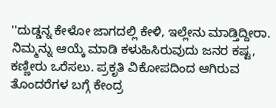''ದುಡ್ಡನ್ನ ಕೇಳೋ ಜಾಗದಲ್ಲಿ ಕೇಳಿ, ಇಲ್ಲೇನು ಮಾಡ್ತಿದ್ದೀರಾ. ನಿಮ್ಮನ್ನು ಆಯ್ಕೆ ಮಾಡಿ ಕಳುಹಿಸಿರುವುದು ಜನರ ಕಷ್ಟ, ಕಣ್ಣೀರು ಒರೆಸಲು. ಪ್ರಕೃತಿ ವಿಕೋಪದಿಂದ ಆಗಿರುವ ತೊಂದರೆಗಳ ಬಗ್ಗೆ ಕೇಂದ್ರ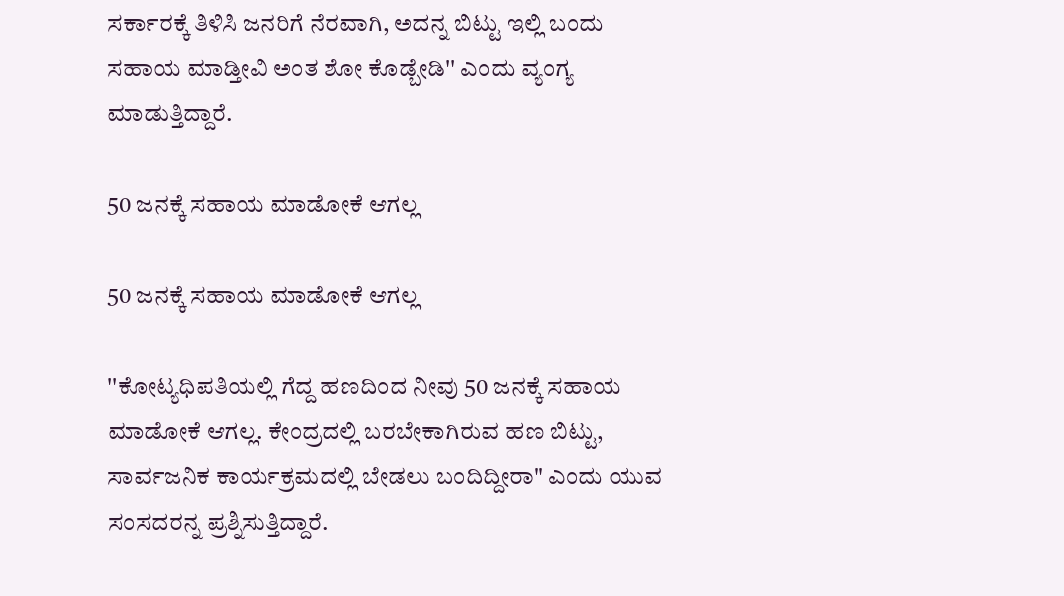ಸರ್ಕಾರಕ್ಕೆ ತಿಳಿಸಿ ಜನರಿಗೆ ನೆರವಾಗಿ, ಅದನ್ನ ಬಿಟ್ಟು ಇಲ್ಲಿ ಬಂದು ಸಹಾಯ ಮಾಡ್ತೀವಿ ಅಂತ ಶೋ ಕೊಡ್ಬೇಡಿ'' ಎಂದು ವ್ಯಂಗ್ಯ ಮಾಡುತ್ತಿದ್ದಾರೆ.

50 ಜನಕ್ಕೆ ಸಹಾಯ ಮಾಡೋಕೆ ಆಗಲ್ಲ

50 ಜನಕ್ಕೆ ಸಹಾಯ ಮಾಡೋಕೆ ಆಗಲ್ಲ

''ಕೋಟ್ಯಧಿಪತಿಯಲ್ಲಿ ಗೆದ್ದ ಹಣದಿಂದ ನೀವು 50 ಜನಕ್ಕೆ ಸಹಾಯ ಮಾಡೋಕೆ ಆಗಲ್ಲ. ಕೇಂದ್ರದಲ್ಲಿ ಬರಬೇಕಾಗಿರುವ ಹಣ ಬಿಟ್ಟು, ಸಾರ್ವಜನಿಕ ಕಾರ್ಯಕ್ರಮದಲ್ಲಿ ಬೇಡಲು ಬಂದಿದ್ದೀರಾ" ಎಂದು ಯುವ ಸಂಸದರನ್ನ ಪ್ರಶ್ನಿಸುತ್ತಿದ್ದಾರೆ.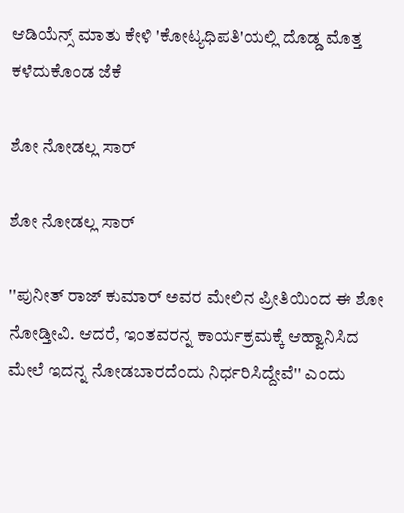ಆಡಿಯೆನ್ಸ್ ಮಾತು ಕೇಳಿ 'ಕೋಟ್ಯಧಿಪತಿ'ಯಲ್ಲಿ ದೊಡ್ಡ ಮೊತ್ತ ಕಳೆದುಕೊಂಡ ಜೆಕೆ

ಶೋ ನೋಡಲ್ಲ ಸಾರ್

ಶೋ ನೋಡಲ್ಲ ಸಾರ್

''ಪುನೀತ್ ರಾಜ್ ಕುಮಾರ್ ಅವರ ಮೇಲಿನ ಪ್ರೀತಿಯಿಂದ ಈ ಶೋ ನೋಡ್ತೀವಿ. ಆದರೆ, ಇಂತವರನ್ನ ಕಾರ್ಯಕ್ರಮಕ್ಕೆ ಆಹ್ವಾನಿಸಿದ ಮೇಲೆ ಇದನ್ನ ನೋಡಬಾರದೆಂದು ನಿರ್ಧರಿಸಿದ್ದೇವೆ'' ಎಂದು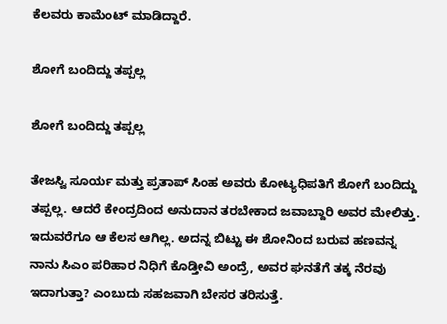ಕೆಲವರು ಕಾಮೆಂಟ್ ಮಾಡಿದ್ದಾರೆ.

ಶೋಗೆ ಬಂದಿದ್ದು ತಪ್ಪಲ್ಲ

ಶೋಗೆ ಬಂದಿದ್ದು ತಪ್ಪಲ್ಲ

ತೇಜಸ್ವಿ ಸೂರ್ಯ ಮತ್ತು ಪ್ರತಾಪ್ ಸಿಂಹ ಅವರು ಕೋಟ್ಯಧಿಪತಿಗೆ ಶೋಗೆ ಬಂದಿದ್ದು ತಪ್ಪಲ್ಲ. ಆದರೆ ಕೇಂದ್ರದಿಂದ ಅನುದಾನ ತರಬೇಕಾದ ಜವಾಬ್ದಾರಿ ಅವರ ಮೇಲಿತ್ತು. ಇದುವರೆಗೂ ಆ ಕೆಲಸ ಆಗಿಲ್ಲ. ಅದನ್ನ ಬಿಟ್ಟು ಈ ಶೋನಿಂದ ಬರುವ ಹಣವನ್ನ ನಾನು ಸಿಎಂ ಪರಿಹಾರ ನಿಧಿಗೆ ಕೊಡ್ತೀವಿ ಅಂದ್ರೆ, ಅವರ ಘನತೆಗೆ ತಕ್ಕ ನೆರವು ಇದಾಗುತ್ತಾ? ಎಂಬುದು ಸಹಜವಾಗಿ ಬೇಸರ ತರಿಸುತ್ತೆ.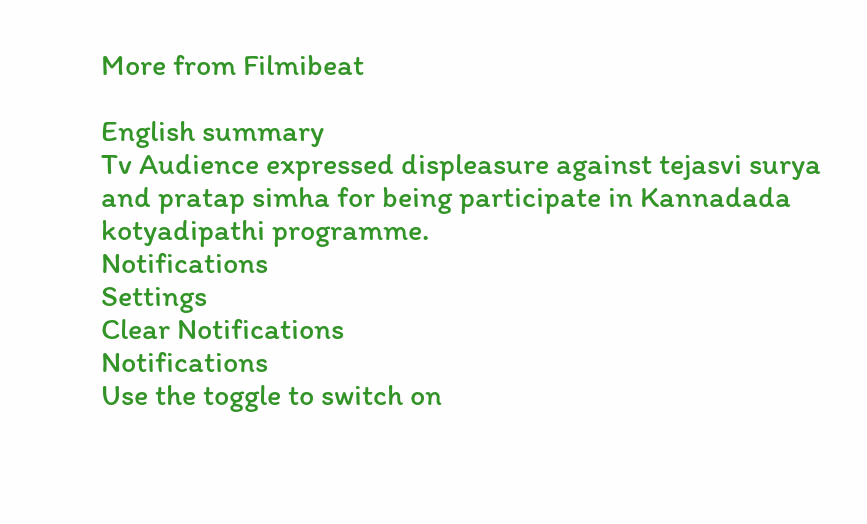More from Filmibeat

English summary
Tv Audience expressed displeasure against tejasvi surya and pratap simha for being participate in Kannadada kotyadipathi programme.
Notifications
Settings
Clear Notifications
Notifications
Use the toggle to switch on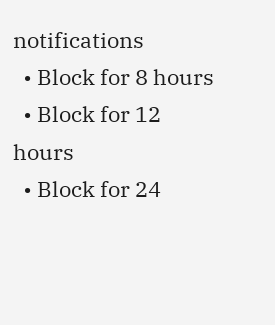notifications
  • Block for 8 hours
  • Block for 12 hours
  • Block for 24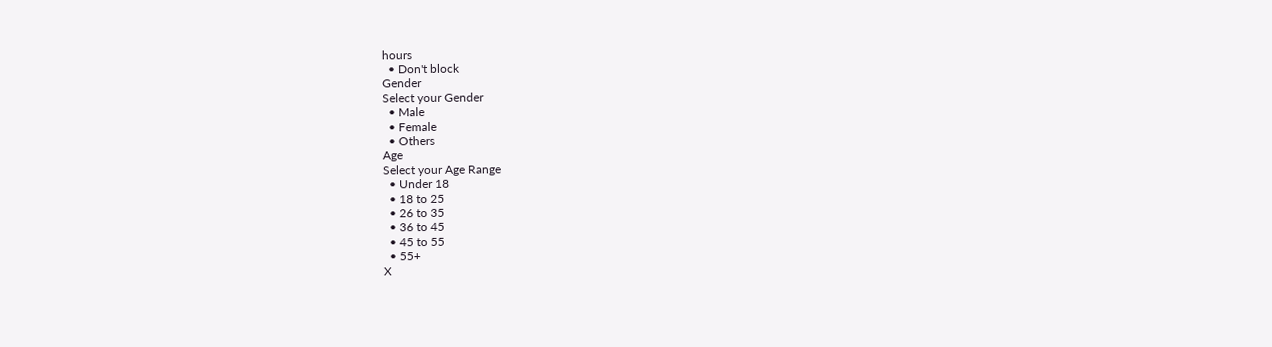hours
  • Don't block
Gender
Select your Gender
  • Male
  • Female
  • Others
Age
Select your Age Range
  • Under 18
  • 18 to 25
  • 26 to 35
  • 36 to 45
  • 45 to 55
  • 55+
X